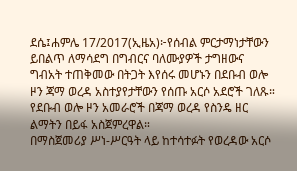ደሴ፤ሐምሌ 17/2017(ኢዜአ)፦የሰብል ምርታማነታቸውን ይበልጥ ለማሳደግ በግብርና ባለሙያዎች ታግዘውና ግብአት ተጠቅመው በትጋት እየሰሩ መሆኑን በደቡብ ወሎ ዞን ጃማ ወረዳ አስተያየታቸውን የሰጡ አርሶ አደሮች ገለጹ።
የደቡብ ወሎ ዞን አመራሮች በጃማ ወረዳ የስንዴ ዘር ልማትን በይፋ አስጀምረዋል።
በማስጀመሪያ ሥነ-ሥርዓት ላይ ከተሳተፉት የወረዳው አርሶ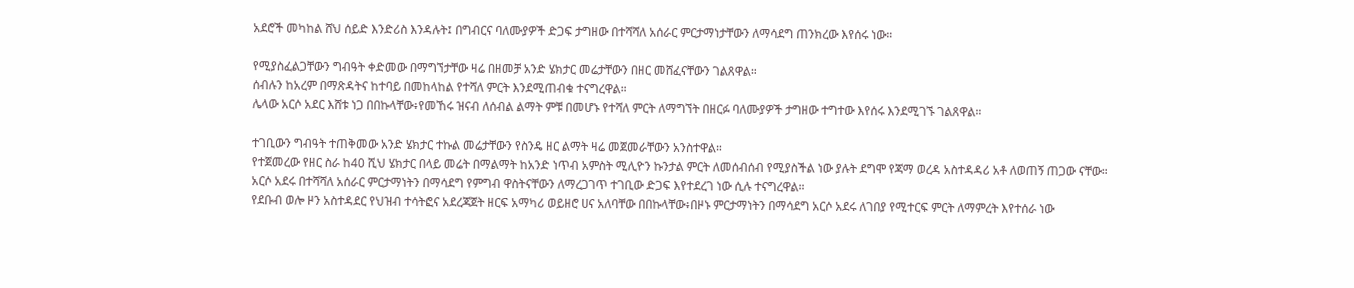አደሮች መካከል ሸህ ሰይድ እንድሪስ እንዳሉት፤ በግብርና ባለሙያዎች ድጋፍ ታግዘው በተሻሻለ አሰራር ምርታማነታቸውን ለማሳደግ ጠንክረው እየሰሩ ነው።

የሚያስፈልጋቸውን ግብዓት ቀድመው በማግኘታቸው ዛሬ በዘመቻ አንድ ሄክታር መሬታቸውን በዘር መሸፈናቸውን ገልጸዋል።
ሰብሉን ከአረም በማጽዳትና ከተባይ በመከላከል የተሻለ ምርት እንደሚጠብቁ ተናግረዋል።
ሌላው አርሶ አደር እሸቱ ነጋ በበኩላቸው፥የመኸሩ ዝናብ ለሰብል ልማት ምቹ በመሆኑ የተሻለ ምርት ለማግኘት በዘርፉ ባለሙያዎች ታግዘው ተግተው እየሰሩ እንደሚገኙ ገልጸዋል።

ተገቢውን ግብዓት ተጠቅመው አንድ ሄክታር ተኩል መሬታቸውን የስንዴ ዘር ልማት ዛሬ መጀመራቸውን አንስተዋል።
የተጀመረው የዘር ስራ ከ40 ሺህ ሄክታር በላይ መሬት በማልማት ከአንድ ነጥብ አምስት ሚሊዮን ኩንታል ምርት ለመሰብሰብ የሚያስችል ነው ያሉት ደግሞ የጃማ ወረዳ አስተዳዳሪ አቶ ለወጠኝ ጠጋው ናቸው።
አርሶ አደሩ በተሻሻለ አሰራር ምርታማነትን በማሳደግ የምግብ ዋስትናቸውን ለማረጋገጥ ተገቢው ድጋፍ እየተደረገ ነው ሲሉ ተናግረዋል።
የደቡብ ወሎ ዞን አስተዳደር የህዝብ ተሳትፎና አደረጃጀት ዘርፍ አማካሪ ወይዘሮ ሀና አለባቸው በበኩላቸው፥በዞኑ ምርታማነትን በማሳደግ አርሶ አደሩ ለገበያ የሚተርፍ ምርት ለማምረት እየተሰራ ነው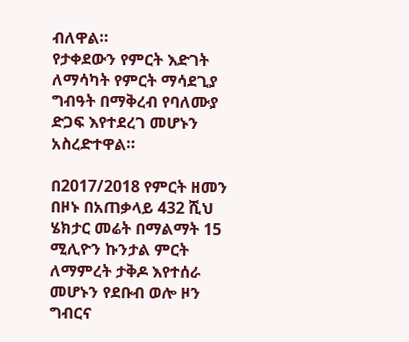ብለዋል።
የታቀደውን የምርት እድገት ለማሳካት የምርት ማሳደጊያ ግብዓት በማቅረብ የባለሙያ ድጋፍ እየተደረገ መሆኑን አስረድተዋል።

በ2017/2018 የምርት ዘመን በዞኑ በአጠቃላይ 432 ሺህ ሄክታር መሬት በማልማት 15 ሚሊዮን ኩንታል ምርት ለማምረት ታቅዶ እየተሰራ መሆኑን የደቡብ ወሎ ዞን ግብርና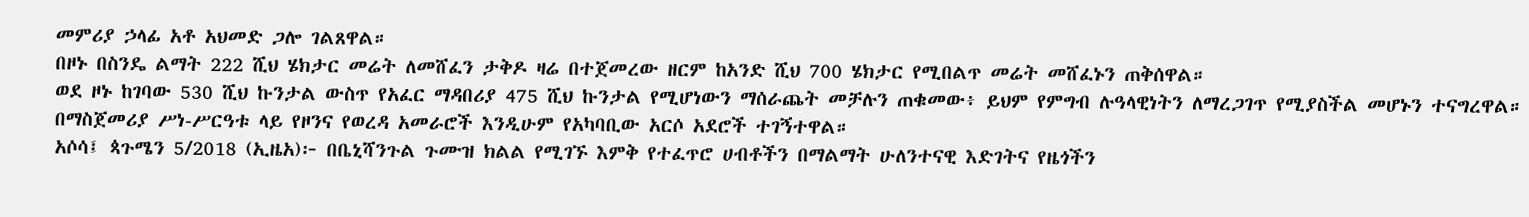መምሪያ ኃላፊ አቶ አህመድ ጋሎ ገልጸዋል።
በዞኑ በስንዴ ልማት 222 ሺህ ሄክታር መሬት ለመሸፈን ታቅዶ ዛሬ በተጀመረው ዘርም ከአንድ ሺህ 700 ሄክታር የሚበልጥ መሬት መሸፈኑን ጠቅሰዋል።
ወደ ዞኑ ከገባው 530 ሺህ ኩንታል ውስጥ የአፈር ማዳበሪያ 475 ሺህ ኩንታል የሚሆነውን ማሰራጨት መቻሉን ጠቁመው፥ ይህም የምግብ ሉዓላዊነትን ለማረጋገጥ የሚያስችል መሆኑን ተናግረዋል።
በማስጀመሪያ ሥነ-ሥርዓቱ ላይ የዞንና የወረዳ አመራሮች እንዲሁም የአካባቢው አርሶ አደሮች ተገኝተዋል።
አሶሳ፤ ጳጉሜን 5/2018 (ኢዜአ)፦ በቤኒሻንጉል ጉሙዝ ክልል የሚገኙ እምቅ የተፈጥሮ ሀብቶችን በማልማት ሁለንተናዊ እድገትና የዜጎችን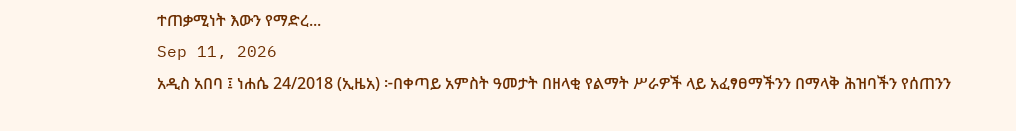ተጠቃሚነት እውን የማድረ...
Sep 11, 2026
አዲስ አበባ ፤ ነሐሴ 24/2018 (ኢዜአ) ፦በቀጣይ አምስት ዓመታት በዘላቂ የልማት ሥራዎች ላይ አፈፃፀማችንን በማላቅ ሕዝባችን የሰጠንን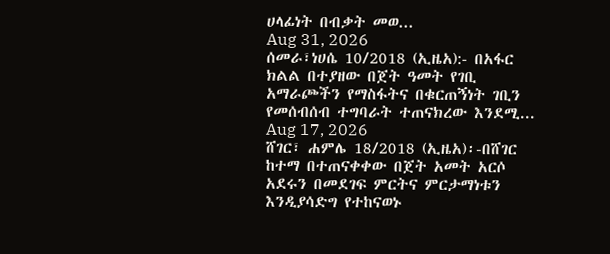ሀላፊነት በብቃት መወ...
Aug 31, 2026
ሰመራ፣ነሀሴ 10/2018 (ኢዜአ):- በአፋር ክልል በተያዘው በጀት ዓመት የገቢ አማራጮችን የማስፋትና በቁርጠኝነት ገቢን የመሰብሰብ ተግባራት ተጠናክረው እንደሚ...
Aug 17, 2026
ሸገር፣ ሐምሌ 18/2018 (ኢዜአ)፡-በሸገር ከተማ በተጠናቀቀው በጀት አመት አርሶ አደሩን በመደገፍ ምርትና ምርታማነቱን እንዲያሳድግ የተከናወኑ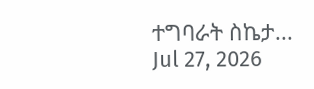ተግባራት ስኬታ...
Jul 27, 2026